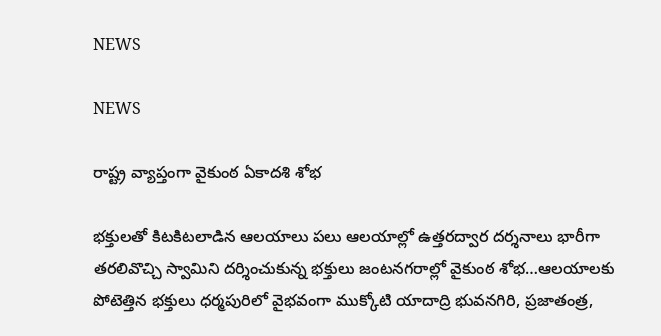NEWS

NEWS

రాష్ట్ర వ్యాప్తంగా వైకుంఠ ఏకాదశి శోభ

భక్తులతో కిటకిటలాడిన ఆలయాలు పలు ఆలయాల్లో ఉత్తరద్వార దర్శనాలు భారీగా తరలివొచ్చి స్వామిని దర్శించుకున్న భక్తులు జంటనగరాల్లో వైకుంఠ శోభ…ఆలయాలకు పోటెత్తిన భక్తులు ధర్మపురిలో వైభవంగా ముక్కోటి యాదాద్రి భువనగిరి, ప్రజాతంత్ర,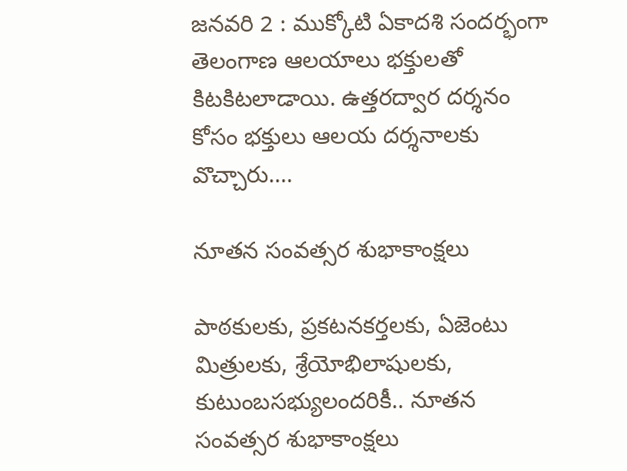జనవరి 2 : ముక్కోటి ఏకాదశి సందర్భంగా తెలంగాణ ఆలయాలు భక్తులతో కిటకిటలాడాయి. ఉత్తరద్వార దర్శనం కోసం భక్తులు ఆలయ దర్శనాలకు వొచ్చారు.…

నూతన సంవత్సర శుభాకాంక్షలు

పాఠకులకు, ప్రకటనకర్తలకు, ఏజెంటు మిత్రులకు, శ్రేయోభిలాషులకు, కుటుంబసభ్యులందరికీ.. నూతన సంవత్సర శుభాకాంక్షలు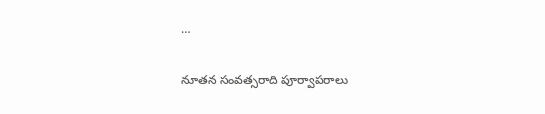…

నూతన సంవత్సరాది పూర్వాపరాలు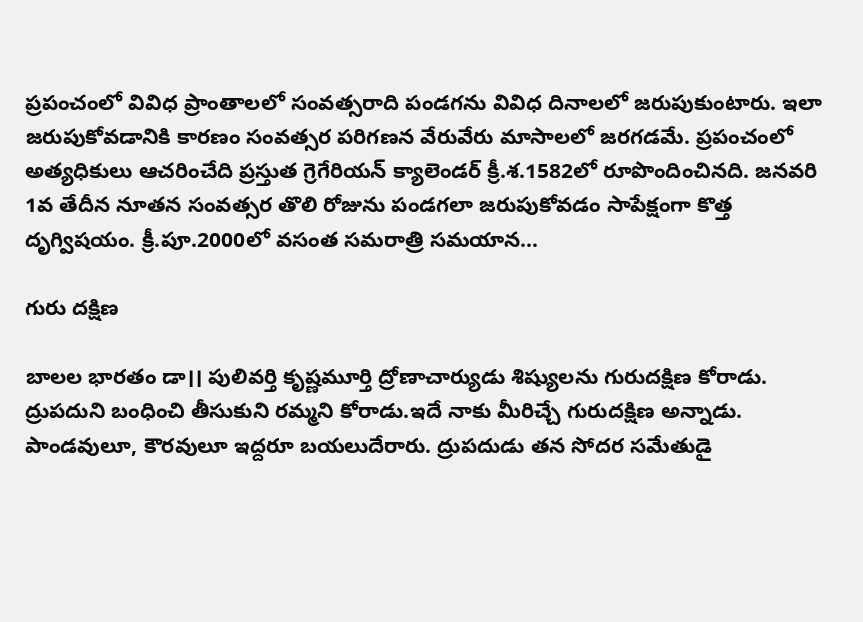ప్రపంచంలో వివిధ ప్రాంతాలలో సంవత్సరాది పండగను వివిధ దినాలలో జరుపుకుంటారు. ఇలా జరుపుకోవడానికి కారణం సంవత్సర పరిగణన వేరువేరు మాసాలలో జరగడమే. ప్రపంచంలో అత్యధికులు ఆచరించేది ప్రస్తుత గ్రెగేరియన్‌ ‌క్యాలెండర్‌ ‌క్రీ.శ.1582లో రూపొందించినది. జనవరి 1వ తేదీన నూతన సంవత్సర తొలి రోజును పండగలా జరుపుకోవడం సాపేక్షంగా కొత్త దృగ్విషయం. క్రీ.పూ.2000లో వసంత సమరాత్రి సమయాన…

గురు దక్షిణ

బాలల భారతం డా।। పులివర్తి కృష్ణమూర్తి ద్రోణాచార్యుడు శిష్యులను గురుదక్షిణ కోరాడు. ద్రుపదుని బంధించి తీసుకుని రమ్మని కోరాడు.ఇదే నాకు మీరిచ్చే గురుదక్షిణ అన్నాడు. పాండవులూ, కౌరవులూ ఇద్దరూ బయలుదేరారు. ద్రుపదుడు తన సోదర సమేతుడై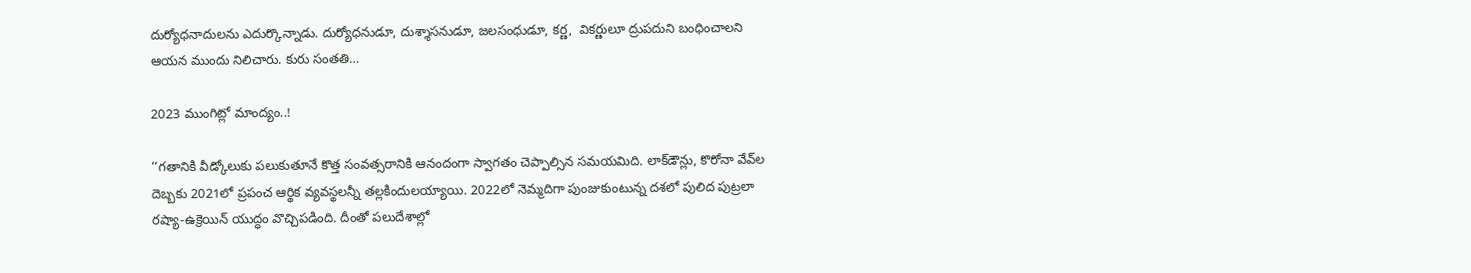దుర్యోధనాదులను ఎదుర్కొన్నాడు. దుర్యోధనుడూ, దుశ్శాసనుడూ, జలసంధుడూ, కర్ణ,  వికర్ణులూ ద్రుపదుని బంధించాలని ఆయన ముందు నిలిచారు. కురు సంతతి…

2023 ముంగిట్లో మాంద్యం..!

‘‘గతానికి వీడ్కోలుకు పలుకుతూనే కొత్త సంవత్సరానికి ఆనందంగా స్వాగతం చెప్పాల్సిన సమయమిది. లాక్‌డౌన్లు, కొరోనా వేవ్‌ల దెబ్బకు 2021లో ప్రపంచ ఆర్థిక వ్యవస్థలన్నీ తల్లకిందులయ్యాయి. 2022లో నెమ్మదిగా పుంజుకుంటున్న దశలో పులిద పుట్రలా రష్యా-ఉక్రెయిన్‌ ‌యుద్ధం వొచ్చిపడింది. దీంతో పలుదేశాల్లో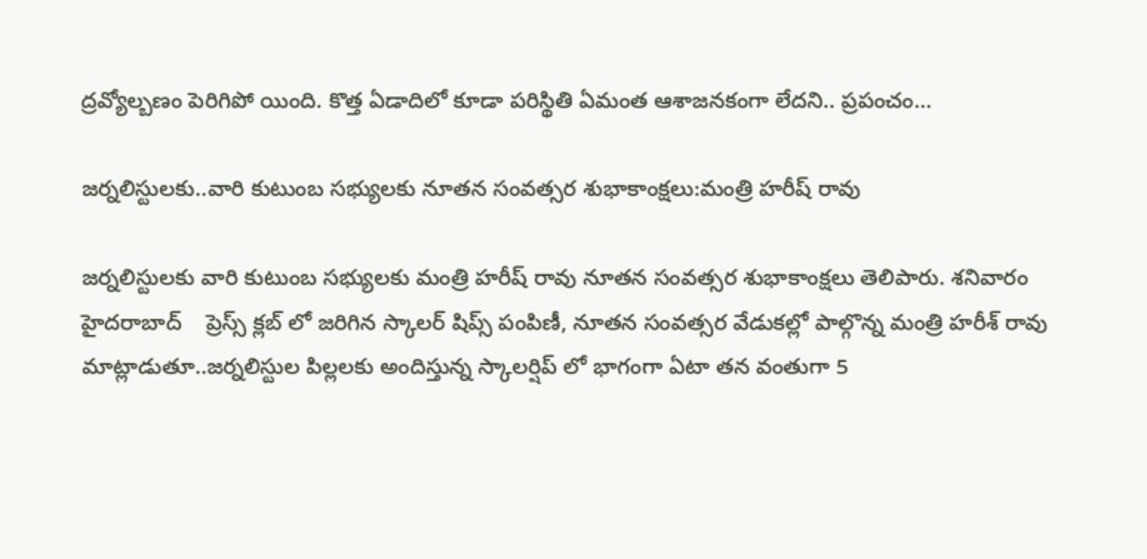ద్రవ్యోల్బణం పెరిగిపో యింది. కొత్త ఏడాదిలో కూడా పరిస్థితి ఏమంత ఆశాజనకంగా లేదని.. ప్రపంచం…

జర్నలిస్టులకు..వారి కుటుంబ సభ్యులకు నూతన సంవత్సర శుభాకాంక్షలు:మంత్రి హరీష్ రావు

జర్నలిస్టులకు వారి కుటుంబ సభ్యులకు మంత్రి హరీష్ రావు నూతన సంవత్సర శుభాకాంక్షలు తెలిపారు. శనివారం హైదరాబాద్    ప్రెస్స్ క్లబ్ లో జరిగిన స్కాలర్ షిప్స్ పంపిణీ, నూతన సంవత్సర వేడుకల్లో పాల్గొన్న మంత్రి హరీశ్ రావు మాట్లాడుతూ..జర్నలిస్టుల పిల్లలకు అందిస్తున్న స్కాలర్షిప్ లో భాగంగా ఏటా తన వంతుగా 5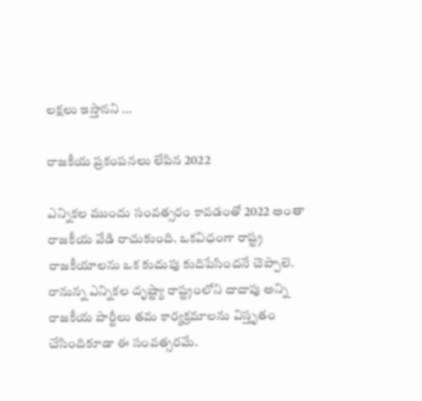లక్షలు ఇస్తానని …

రాజకీయ ప్రకంపనలు లేపిన 2022

ఎన్నికల ముందు సంవత్సరం కావడంతో 2022 అంతా రాజకీయ వేడి రాచుకుంది. ఒకవిధంగా రాష్ట్ర రాజకీయాలను ఒక కుదుపు కుదిపేసిందనే చెప్పాలె. రానున్న ఎన్నికల దృష్ట్యా రాష్ట్రంలోని దాదాపు అన్ని రాజకీయ పార్టీలు తమ కార్యక్రమాలను విస్తృతం చేసిందికూడా ఈ సంవత్సరమే.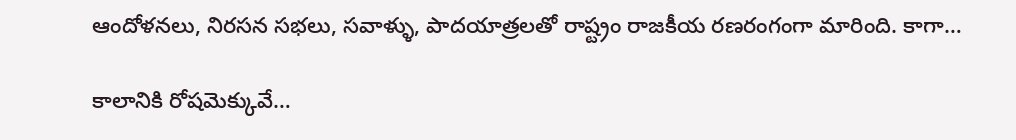ఆందోళనలు, నిరసన సభలు, సవాళ్ళు, పాదయాత్రలతో రాష్ట్రం రాజకీయ రణరంగంగా మారింది. కాగా…

కాలానికి రోషమెక్కువే…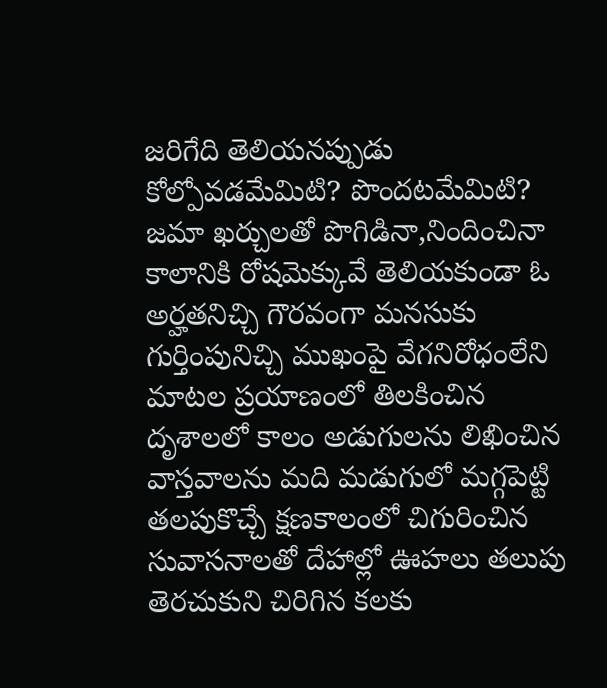జరిగేది తెలియనప్పుడు కోల్పోవడమేమిటి? పొందటమేమిటి? జమా ఖర్చులతో పొగిడినా,నిందించినా కాలానికి రోషమెక్కువే తెలియకుండా ఓ అర్హతనిచ్చి గౌరవంగా మనసుకు గుర్తింపునిచ్చి ముఖంపై వేగనిరోధంలేని మాటల ప్రయాణంలో తిలకించిన దృశాలలో కాలం అడుగులను లిఖించిన వాస్తవాలను మది మడుగులో మగ్గపెట్టి తలపుకొచ్చే క్షణకాలంలో చిగురించిన సువాసనాలతో దేహాల్లో ఊహలు తలుపు తెరచుకుని చిరిగిన కలకు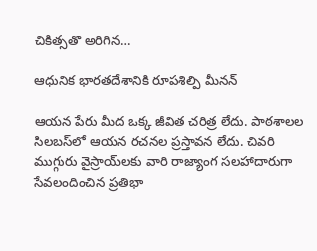చికిత్సతొ అరిగిన…

ఆధునిక భారతదేశానికి రూపశిల్పి మీనన్‌

ఆయన పేరు మీద ఒక్క జీవిత చరిత్ర లేదు. పాఠశాలల సిలబస్‌లో ఆయన రచనల ప్రస్తావన లేదు. చివరి ముగ్గురు వైస్రాయ్‌లకు వారి రాజ్యాంగ సలహాదారుగా సేవలందించిన ప్రతిభా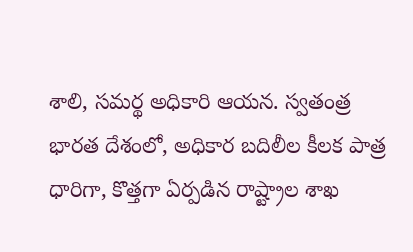శాలి, సమర్థ అధికారి ఆయన. స్వతంత్ర భారత దేశంలో, అధికార బదిలీల కీలక పాత్ర ధారిగా, కొత్తగా ఏర్పడిన రాష్ట్రాల శాఖ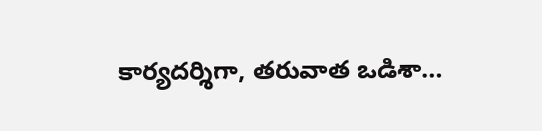కార్యదర్శిగా, తరువాత ఒడిశా…